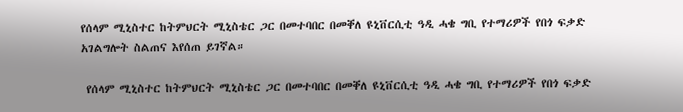የሰላም ሚኒስተር ከትምህርት ሚኒስቴር ጋር በመተባበር በመቐለ ዩኒቨርሲቲ ዓዲ ሓቄ ግቢ የተማሪዎች የበጎ ፍቃድ አገልግሎት ስልጠና እየሰጠ ይገኛል።

 የሰላም ሚኒስተር ከትምህርት ሚኒስቴር ጋር በመተባበር በመቐለ ዩኒቨርሲቲ ዓዲ ሓቄ ግቢ የተማሪዎች የበጎ ፍቃድ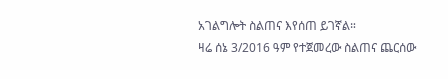አገልግሎት ስልጠና እየሰጠ ይገኛል።
ዛሬ ሰኔ 3/2016 ዓም የተጀመረው ስልጠና ጨርሰው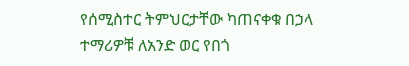የሰሚስተር ትምህርታቸው ካጠናቀቁ በኃላ ተማሪዎቹ ለአንድ ወር የበጎ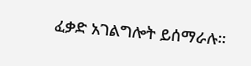ፈቃድ አገልግሎት ይሰማራሉ።